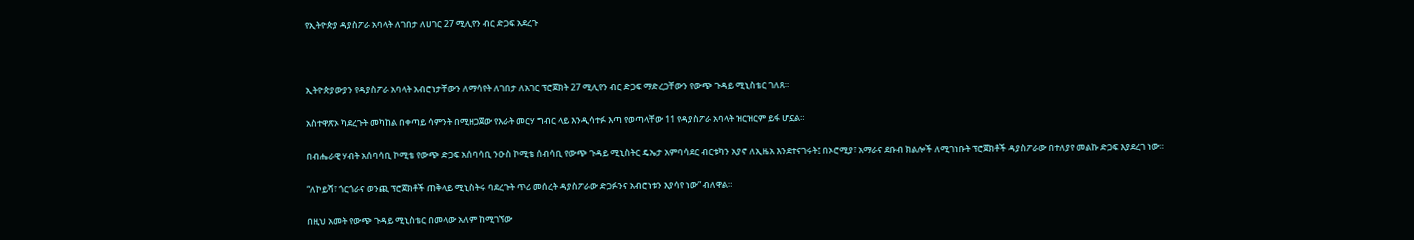የኢትዮጵያ ዳያስፖራ አባላት ለገበታ ለሀገር 27 ሚሊየን ብር ድጋፍ አደረጉ



ኢትዮጵያውያን የዳያስፖራ አባላት አብሮነታቸውን ለማሳየት ለገበታ ለአገር ፕሮጀክት 27 ሚሊየን ብር ድጋፍ ማድረጋቸውን የውጭ ጉዳይ ሚኒስቴር ገለጸ።

አስተዋጽኦ ካደረጉት መካከል በቀጣይ ሳምንት በሚዘጋጀው የእራት መርሃ ግብር ላይ እንዲሳተፉ እጣ የወጣላቸው 11 የዳያስፖራ አባላት ዝርዝርም ይፋ ሆኗል።

በብሔራዊ ሃብት አሰባሳቢ ኮሚቴ የውጭ ድጋፍ አሰባሳቢ ንዑስ ኮሚቴ ሰብሳቢ የውጭ ጉዳይ ሚኒስትር ዴኤታ አምባሳደር ብርቱካን አያኖ ለኢዜአ እንደተናገሩት፤ በኦሮሚያ፣ አማራና ደቡብ ክልሎች ለሚገነቡት ፕሮጀክቶች ዳያስፖራው በተለያየ መልኩ ድጋፍ እያደረገ ነው።

“ለኮይሻ፣ ጎርጎራና ወንጪ ፕሮጀክቶች ጠቅላይ ሚኒስትሩ ባደረጉት ጥሪ መሰረት ዳያስፖራው ድጋፉንና አብሮነቱን እያሳየ ነው” ብለዋል።

በዚህ አመት የውጭ ጉዳይ ሚኒስቴር በመላው አለም ከሚገኘው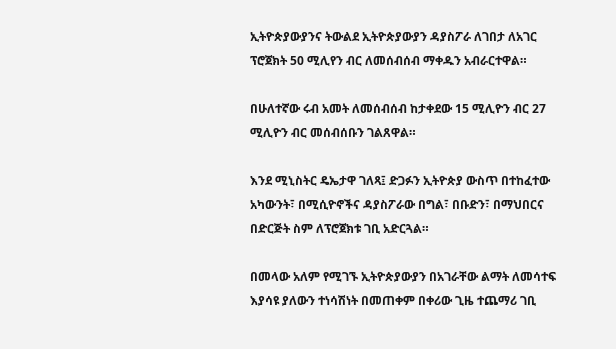ኢትዮጵያውያንና ትውልደ ኢትዮጵያውያን ዳያስፖራ ለገበታ ለአገር ፕሮጀክት 50 ሚሊየን ብር ለመሰብሰብ ማቀዱን አብራርተዋል።

በሁለተኛው ሩብ አመት ለመሰብሰብ ከታቀደው 15 ሚሊዮን ብር 27 ሚሊዮን ብር መሰብሰቡን ገልጸዋል።

እንደ ሚኒስትር ዴኤታዋ ገለጻ፤ ድጋፉን ኢትዮጵያ ውስጥ በተከፈተው አካውንት፣ በሚሲዮኖችና ዳያስፖራው በግል፣ በቡድን፣ በማህበርና በድርጅት ስም ለፕሮጀክቱ ገቢ አድርጓል።

በመላው አለም የሚገኙ ኢትዮጵያውያን በአገራቸው ልማት ለመሳተፍ እያሳዩ ያለውን ተነሳሽነት በመጠቀም በቀሪው ጊዜ ተጨማሪ ገቢ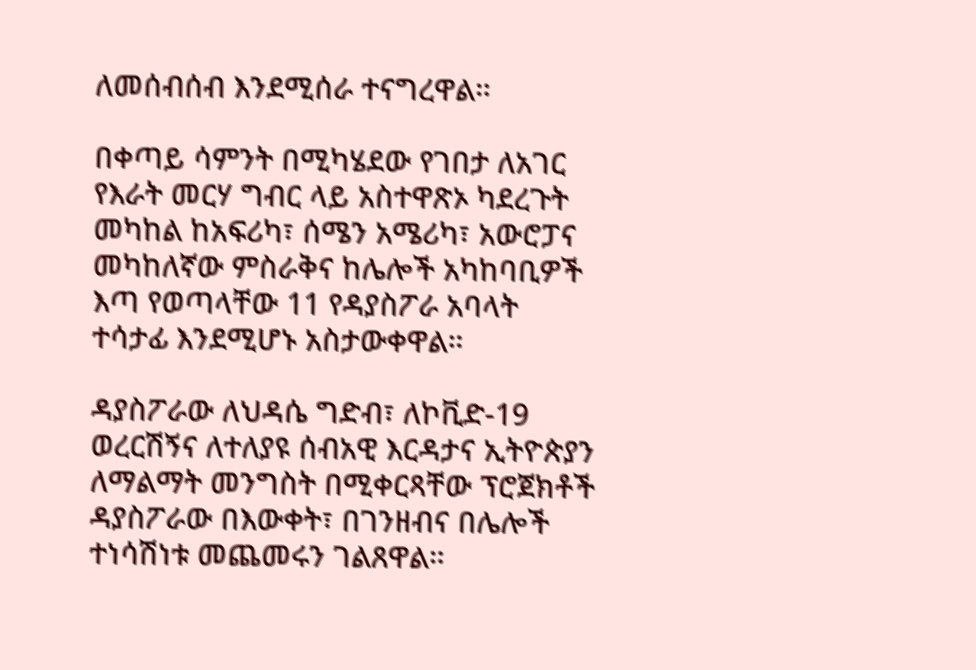ለመሰብሰብ እንደሚሰራ ተናግረዋል።

በቀጣይ ሳምንት በሚካሄደው የገበታ ለአገር የእራት መርሃ ግብር ላይ አስተዋጽኦ ካደረጉት መካከል ከአፍሪካ፣ ሰሜን አሜሪካ፣ አውሮፓና መካከለኛው ምስራቅና ከሌሎች አካከባቢዎች እጣ የወጣላቸው 11 የዳያስፖራ አባላት ተሳታፊ እንደሚሆኑ አስታውቀዋል።

ዳያስፖራው ለህዳሴ ግድብ፣ ለኮቪድ-19 ወረርሽኝና ለተለያዩ ሰብአዊ እርዳታና ኢትዮጵያን ለማልማት መንግስት በሚቀርጻቸው ፕሮጀክቶች ዳያስፖራው በእውቀት፣ በገንዘብና በሌሎች ተነሳሽነቱ መጨመሩን ገልጸዋል።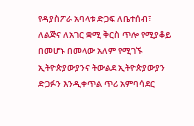የዳያስፖራ አባላቱ ድጋፍ ለቤተሰብ፣ ለልጅና ለአገር ቋሚ ቅርስ ጥሎ የሚያቆይ በመሆኑ በመላው አለም የሚገኙ ኢትዮጵያውያንና ትውልደ ኢትዮጵያውያን ድጋፉን እንዲቀጥል ጥሪ አምባሳደር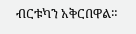ብርቱካን አቅርበዋል።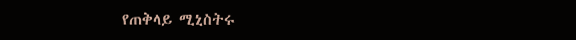የጠቅላይ ሚኒስትሩ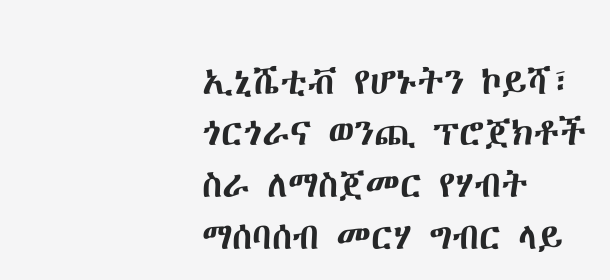ኢኒሼቲቭ የሆኑትን ኮይሻ፣ ጎርጎራና ወንጪ ፕሮጀክቶች ስራ ለማስጀመር የሃብት ማሰባሰብ መርሃ ግብር ላይ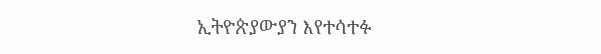ኢትዮጵያውያን እየተሳተፉ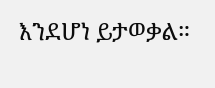እንደሆነ ይታወቃል።